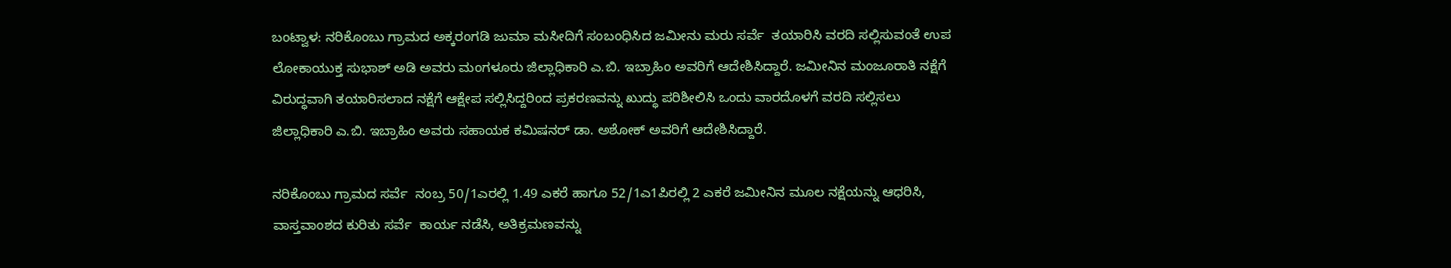ಬಂಟ್ವಾಳ: ನರಿಕೊಂಬು ಗ್ರಾಮದ ಅಕ್ಕರಂಗಡಿ ಜುಮಾ ಮಸೀದಿಗೆ ಸಂಬಂಧಿಸಿದ ಜಮೀನು ಮರು ಸರ್ವೆ  ತಯಾರಿಸಿ ವರದಿ ಸಲ್ಲಿಸುವಂತೆ ಉಪ ಲೋಕಾಯುಕ್ತ ಸುಭಾಶ್ ಅಡಿ ಅವರು ಮಂಗಳೂರು ಜಿಲ್ಲಾಧಿಕಾರಿ ಎ.ಬಿ. ಇಬ್ರಾಹಿಂ ಅವರಿಗೆ ಆದೇಶಿಸಿದ್ದಾರೆ. ಜಮೀನಿನ ಮಂಜೂರಾತಿ ನಕ್ಷೆಗೆ ವಿರುದ್ಧವಾಗಿ ತಯಾರಿಸಲಾದ ನಕ್ಷೆಗೆ ಆಕ್ಷೇಪ ಸಲ್ಲಿಸಿದ್ದರಿಂದ ಪ್ರಕರಣವನ್ನು ಖುದ್ಧು ಪರಿಶೀಲಿಸಿ ಒಂದು ವಾರದೊಳಗೆ ವರದಿ ಸಲ್ಲಿಸಲು ಜಿಲ್ಲಾಧಿಕಾರಿ ಎ.ಬಿ. ಇಬ್ರಾಹಿಂ ಅವರು ಸಹಾಯಕ ಕಮಿಷನರ್ ಡಾ. ಅಶೋಕ್ ಅವರಿಗೆ ಆದೇಶಿಸಿದ್ದಾರೆ.

ನರಿಕೊಂಬು ಗ್ರಾಮದ ಸರ್ವೆ  ನಂಬ್ರ 50/1ಎರಲ್ಲಿ 1.49 ಎಕರೆ ಹಾಗೂ 52/1ಎ1ಪಿರಲ್ಲಿ 2 ಎಕರೆ ಜಮೀನಿನ ಮೂಲ ನಕ್ಷೆಯನ್ನು ಆಧರಿಸಿ, ವಾಸ್ತವಾಂಶದ ಕುರಿತು ಸರ್ವೆ  ಕಾರ್ಯ ನಡೆಸಿ, ಅತಿಕ್ರಮಣವನ್ನು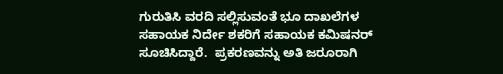ಗುರುತಿಸಿ ವರದಿ ಸಲ್ಲಿಸುವಂತೆ ಭೂ ದಾಖಲೆಗಳ ಸಹಾಯಕ ನಿರ್ದೇ ಶಕರಿಗೆ ಸಹಾಯಕ ಕಮಿಷನರ್ ಸೂಚಿಸಿದ್ದಾರೆ.  ಪ್ರಕರಣವನ್ನು ಅತಿ ಜರೂರಾಗಿ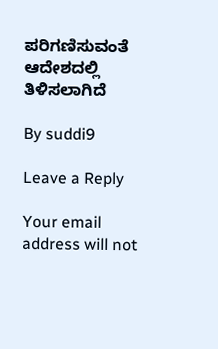ಪರಿಗಣಿಸುವಂತೆ ಆದೇಶದಲ್ಲಿ ತಿಳಿಸಲಾಗಿದೆ

By suddi9

Leave a Reply

Your email address will not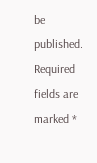be published. Required fields are marked *